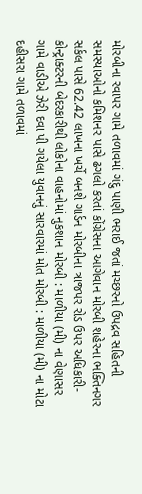મોરબીના રવાપર ગામે તળાવમાં ગંદુ પાણી ભરાઈ જતાં મચ્છરનો ઉપદ્રવ સહિતની સમસ્યાઓનો કમિશનર પાસે ઢગલો કરતાં કોંગ્રેસના આગેવાન મોરબી શહેરના ભક્તિનગર સર્કલ પાસે 62.42 લાખના ખર્ચે બનશે ગાર્ડન મોરબીના ત્રાજપર રોડ ઉપર અધિકારી-કોન્ટ્રાક્ટરની બેદરકારીથી લોકોના વાહનોમાં નુકશાન મોરબી : માળીયા (મી) ના વેણાસર ગામે વાડીએ ઝેરી દવા પી ગયેલા યુવાનનું સારવારમાં મોત મોરબી : માળીયા (મી) ના મોટા દહીસરા ગામે તળાવમાં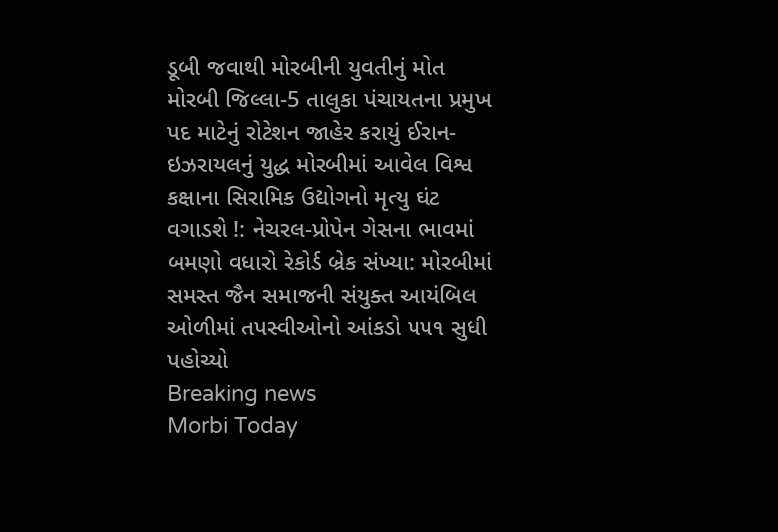ડૂબી જવાથી મોરબીની યુવતીનું મોત મોરબી જિલ્લા-5 તાલુકા પંચાયતના પ્રમુખ પદ માટેનું રોટેશન જાહેર કરાયું ઈરાન-ઇઝરાયલનું યુદ્ધ મોરબીમાં આવેલ વિશ્વ કક્ષાના સિરામિક ઉદ્યોગનો મૃત્યુ ઘંટ વગાડશે !: નેચરલ-પ્રોપેન ગેસના ભાવમાં બમણો વધારો રેકોર્ડ બ્રેક સંખ્યા: મોરબીમાં સમસ્ત જૈન સમાજની સંયુક્ત આયંબિલ ઓળીમાં તપસ્વીઓનો આંકડો ૫૫૧ સુધી પહોચ્યો
Breaking news
Morbi Today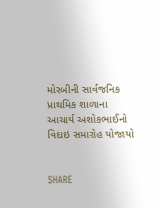મોરબીની સાર્વજનિક પ્રાથમિક શાળાના આચાર્ય અશોકભાઈનો વિદાઇ સમારોહ યોજાયો


SHARE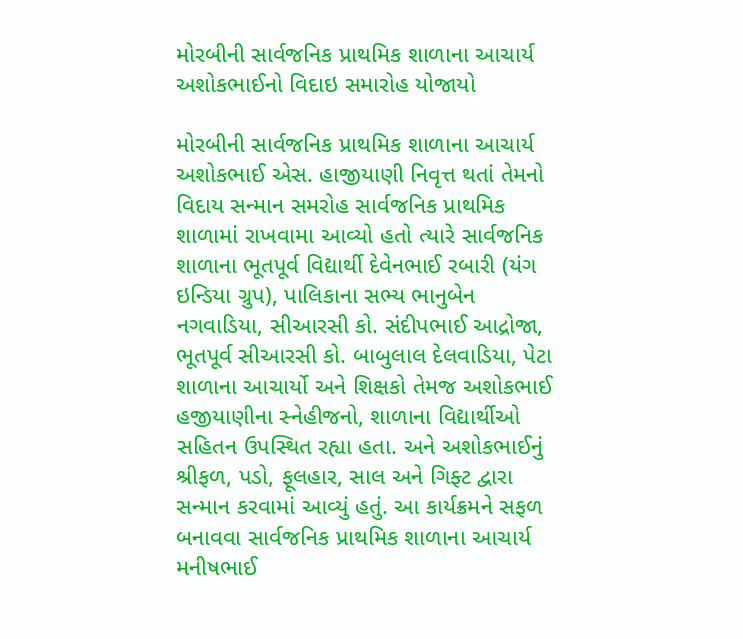મોરબીની સાર્વજનિક પ્રાથમિક શાળાના આચાર્ય અશોકભાઈનો વિદાઇ સમારોહ યોજાયો

મોરબીની સાર્વજનિક પ્રાથમિક શાળાના આચાર્ય અશોકભાઈ એસ. હાજીયાણી નિવૃત્ત થતાં તેમનો વિદાય સન્માન સમરોહ સાર્વજનિક પ્રાથમિક શાળામાં રાખવામા આવ્યો હતો ત્યારે સાર્વજનિક શાળાના ભૂતપૂર્વ વિદ્યાર્થી દેવેનભાઈ રબારી (યંગ ઇન્ડિયા ગ્રુપ), પાલિકાના સભ્ય ભાનુબેન નગવાડિયા, સીઆરસી કો. સંદીપભાઈ આદ્રોજા, ભૂતપૂર્વ સીઆરસી કો. બાબુલાલ દેલવાડિયા, પેટા શાળાના આચાર્યો અને શિક્ષકો તેમજ અશોકભાઈ હજીયાણીના સ્નેહીજનો, શાળાના વિદ્યાર્થીઓ સહિતન ઉપસ્થિત રહ્યા હતા. અને અશોકભાઈનું શ્રીફળ, પડો, ફૂલહાર, સાલ અને ગિફ્ટ દ્વારા સન્માન કરવામાં આવ્યું હતું. આ કાર્યક્રમને સફળ બનાવવા સાર્વજનિક પ્રાથમિક શાળાના આચાર્ય મનીષભાઈ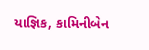યાજ્ઞિક, કામિનીબેન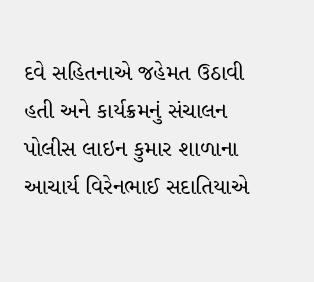દવે સહિતનાએ જહેમત ઉઠાવી હતી અને કાર્યક્રમનું સંચાલન પોલીસ લાઇન કુમાર શાળાના આચાર્ય વિરેનભાઈ સદાતિયાએ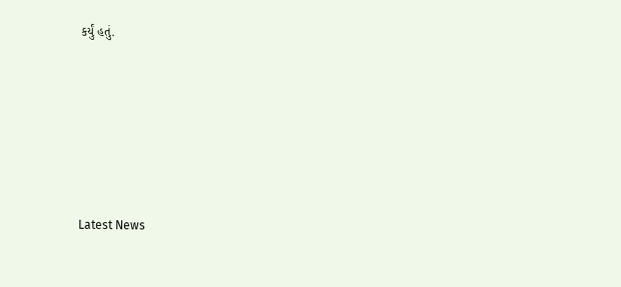કર્યું હતું.






Latest News